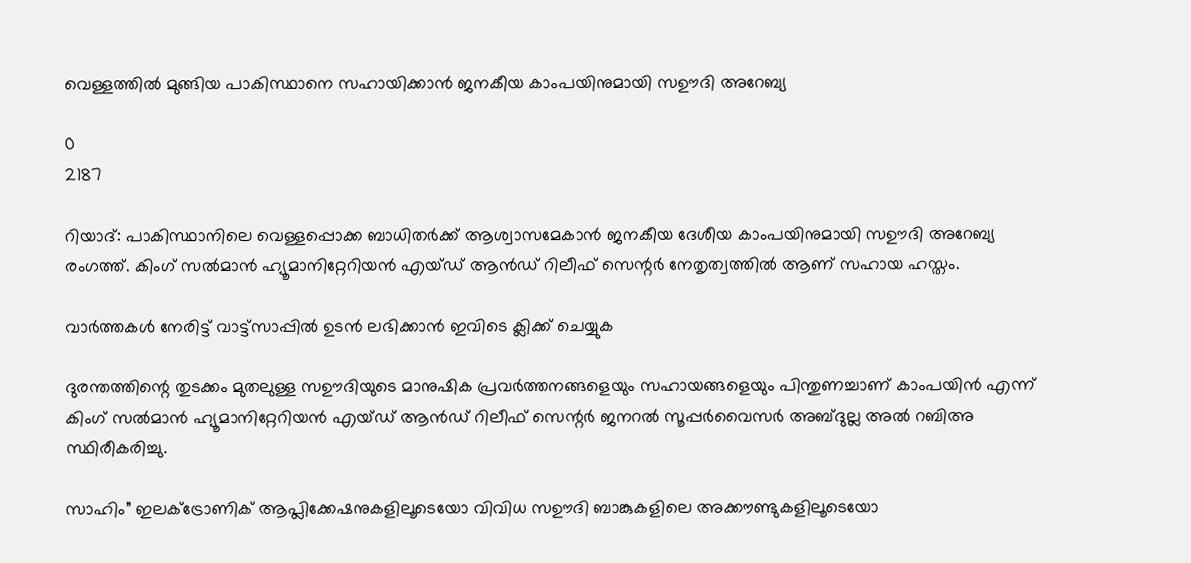വെള്ളത്തിൽ മുങ്ങിയ പാകിസ്ഥാനെ സഹായിക്കാൻ ജനകീയ കാംപയിനുമായി സഊദി അറേബ്യ

0
2187

റിയാദ്: പാകിസ്ഥാനിലെ വെള്ളപ്പൊക്ക ബാധിതർക്ക് ആശ്വാസമേകാൻ ജനകീയ ദേശീയ കാംപയിനുമായി സഊദി അറേബ്യ രംഗത്ത്. കിംഗ് സൽമാൻ ഹ്യൂമാനിറ്റേറിയൻ എയ്ഡ് ആൻഡ് റിലീഫ് സെന്റർ നേതൃത്വത്തിൽ ആണ് സഹായ ഹസ്തം.

വാർത്തകൾ നേരിട്ട് വാട്ട്സാപ്പിൽ ഉടൻ ലഭിക്കാൻ ഇവിടെ ക്ലിക്ക് ചെയ്യുക

ദുരന്തത്തിന്റെ തുടക്കം മുതലുള്ള സഊദിയുടെ മാനുഷിക പ്രവർത്തനങ്ങളെയും സഹായങ്ങളെയും പിന്തുണച്ചാണ് കാംപയിൻ എന്ന് കിംഗ് സൽമാൻ ഹ്യൂമാനിറ്റേറിയൻ എയ്ഡ് ആൻഡ് റിലീഫ് സെന്റർ ജനറൽ സൂപ്പർവൈസർ അബ്ദുല്ല അൽ റബിഅ സ്ഥിരീകരിച്ചു.

സാഹിം” ഇലക്ട്രോണിക് ആപ്ലിക്കേഷനുകളിലൂടെയോ വിവിധ സഊദി ബാങ്കുകളിലെ അക്കൗണ്ടുകളിലൂടെയോ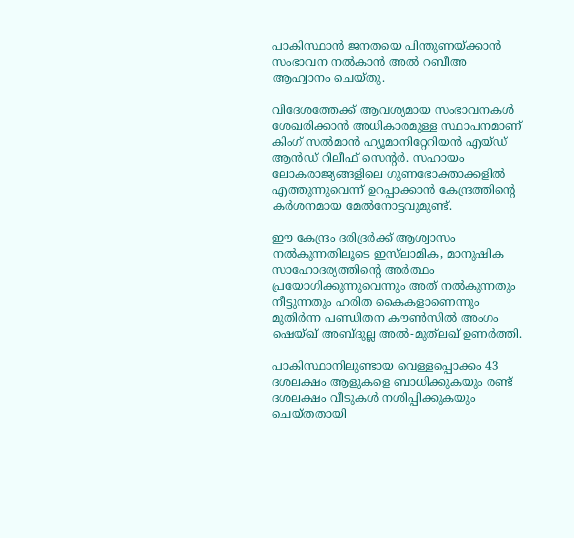പാകിസ്ഥാൻ ജനതയെ പിന്തുണയ്ക്കാൻ സംഭാവന നൽകാൻ അൽ റബീഅ ആഹ്വാനം ചെയ്തു.

വിദേശത്തേക്ക് ആവശ്യമായ സംഭാവനകൾ ശേഖരിക്കാൻ അധികാരമുള്ള സ്ഥാപനമാണ് കിംഗ് സൽമാൻ ഹ്യൂമാനിറ്റേറിയൻ എയ്ഡ് ആൻഡ് റിലീഫ് സെന്റർ. സഹായം ലോകരാജ്യങ്ങളിലെ ഗുണഭോക്താക്കളിൽ എത്തുന്നുവെന്ന് ഉറപ്പാക്കാൻ കേന്ദ്രത്തിന്റെ കർശനമായ മേൽനോട്ടവുമുണ്ട്.

ഈ കേന്ദ്രം ദരിദ്രർക്ക് ആശ്വാസം നൽകുന്നതിലൂടെ ഇസ്‌ലാമിക, മാനുഷിക സാഹോദര്യത്തിന്റെ അർത്ഥം പ്രയോഗിക്കുന്നുവെന്നും അത് നൽകുന്നതും നീട്ടുന്നതും ഹരിത കൈകളാണെന്നും മുതിർന്ന പണ്ഡിതന കൗൺസിൽ അംഗം ഷെയ്ഖ് അബ്ദുല്ല അൽ-മുത്‌ലഖ് ഉണർത്തി.

പാകിസ്ഥാനിലുണ്ടായ വെള്ളപ്പൊക്കം 43 ദശലക്ഷം ആളുകളെ ബാധിക്കുകയും രണ്ട് ദശലക്ഷം വീടുകൾ നശിപ്പിക്കുകയും ചെയ്തതായി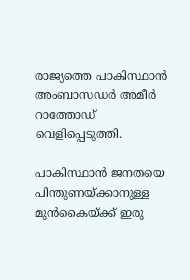രാജ്യത്തെ പാകിസ്ഥാൻ അംബാസഡർ അമീർ റാത്തോഡ് വെളിപ്പെടുത്തി.

പാകിസ്ഥാൻ ജനതയെ പിന്തുണയ്ക്കാനുള്ള മുൻകൈയ്‌ക്ക് ഇരു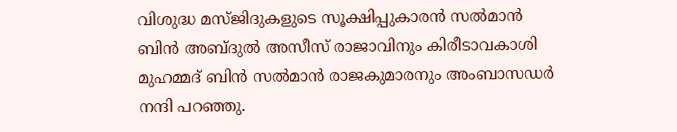വിശുദ്ധ മസ്ജിദുകളുടെ സൂക്ഷിപ്പുകാരൻ സൽമാൻ ബിൻ അബ്ദുൽ അസീസ് രാജാവിനും കിരീടാവകാശി മുഹമ്മദ് ബിൻ സൽമാൻ രാജകുമാരനും അംബാസഡർ നന്ദി പറഞ്ഞു.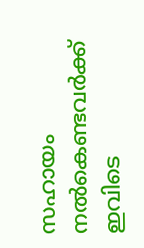സഹായം നൽകെണ്ടവർക്ക് ഇവിടെ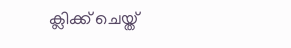ക്ലിക്ക് ചെയ്ത്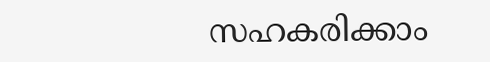സഹകരിക്കാം